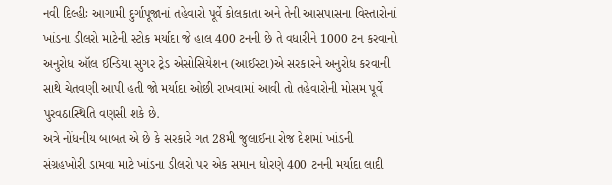નવી દિલ્હીઃ આગામી દુર્ગાપૂજાનાં તહેવારો પૂર્વે કોલકાતા અને તેની આસપાસના વિસ્તારોનાં ખાંડના ડીલરો માટેની સ્ટોક મર્યાદા જે હાલ 400 ટનની છે તે વધારીને 1000 ટન કરવાનો અનુરોધ ઑલ ઈન્ડિયા સુગર ટ્રેડ એસોસિયેશન (આઈસ્ટા)એ સરકારને અનુરોધ કરવાની સાથે ચેતવણી આપી હતી જો મર્યાદા ઓછી રાખવામાં આવી તો તહેવારોની મોસમ પૂર્વે પુરવઠાસ્થિતિ વણસી શકે છે.
અત્રે નોંધનીય બાબત એ છે કે સરકારે ગત 28મી જુલાઈના રોજ દેશમાં ખાંડની સંગ્રહખોરી ડામવા માટે ખાંડના ડીલરો પર એક સમાન ધોરણે 400 ટનની મર્યાદા લાદી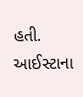હતી. આઈસ્ટાના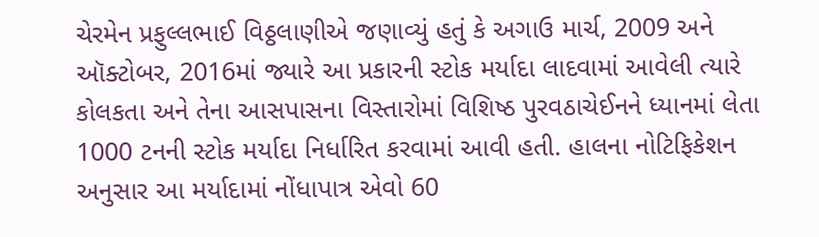ચેરમેન પ્રફુલ્લભાઈ વિઠ્ઠલાણીએ જણાવ્યું હતું કે અગાઉ માર્ચ, 2009 અને ઑક્ટોબર, 2016માં જ્યારે આ પ્રકારની સ્ટોક મર્યાદા લાદવામાં આવેલી ત્યારે કોલકતા અને તેના આસપાસના વિસ્તારોમાં વિશિષ્ઠ પુરવઠાચેઈનને ધ્યાનમાં લેતા 1000 ટનની સ્ટોક મર્યાદા નિર્ધારિત કરવામાં આવી હતી. હાલના નોટિફિકેશન અનુસાર આ મર્યાદામાં નોંધાપાત્ર એવો 60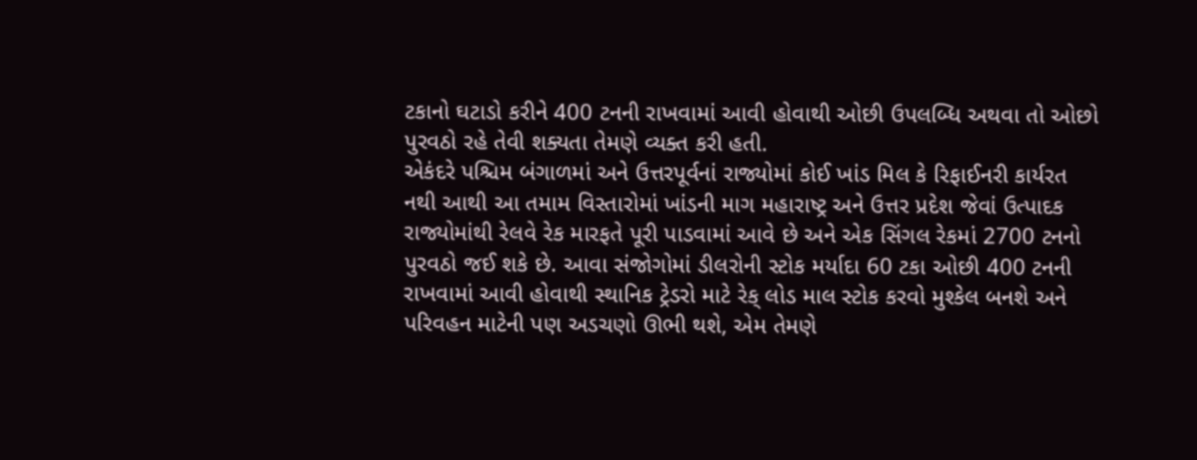ટકાનો ઘટાડો કરીને 400 ટનની રાખવામાં આવી હોવાથી ઓછી ઉપલબ્ધિ અથવા તો ઓછો પુરવઠો રહે તેવી શક્યતા તેમણે વ્યક્ત કરી હતી.
એકંદરે પશ્ચિમ બંગાળમાં અને ઉત્તરપૂર્વનાં રાજ્યોમાં કોઈ ખાંડ મિલ કે રિફાઈનરી કાર્યરત નથી આથી આ તમામ વિસ્તારોમાં ખાંડની માગ મહારાષ્ટ્ર અને ઉત્તર પ્રદેશ જેવાં ઉત્પાદક રાજ્યોમાંથી રેલવે રેક મારફતે પૂરી પાડવામાં આવે છે અને એક સિંગલ રેકમાં 2700 ટનનો પુરવઠો જઈ શકે છે. આવા સંજોગોમાં ડીલરોની સ્ટોક મર્યાદા 60 ટકા ઓછી 400 ટનની રાખવામાં આવી હોવાથી સ્થાનિક ટ્રેડરો માટે રેક્ લોડ માલ સ્ટોક કરવો મુશ્કેલ બનશે અને પરિવહન માટેની પણ અડચણો ઊભી થશે, એમ તેમણે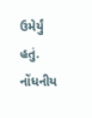ઉમેર્યું હતું.
નોંધનીય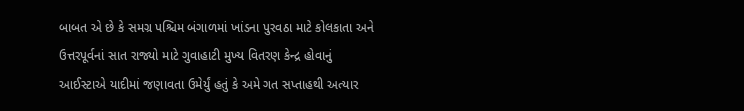બાબત એ છે કે સમગ્ર પશ્ચિમ બંગાળમાં ખાંડના પુરવઠા માટે કોલકાતા અને ઉત્તરપૂર્વનાં સાત રાજ્યો માટે ગુવાહાટી મુખ્ય વિતરણ કેન્દ્ર હોવાનું આઈસ્ટાએ યાદીમાં જણાવતા ઉમેર્યું હતું કે અમે ગત સપ્તાહથી અત્યાર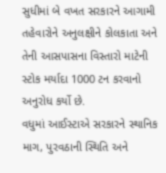સુધીમાં બે વખત સરકારને આગામી તહેવારોને અનુલક્ષીને કોલકાતા અને તેની આસપાસના વિસ્તારો માટેની સ્ટોક મર્યાદા 1000 ટન કરવાનો અનુરોધ કર્યો છે.
વધુમાં આઈસ્ટાએ સરકારને સ્થાનિક માગ, પુરવઠાની સ્થિતિ અને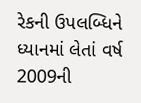રેકની ઉપલબ્ધિને ધ્યાનમાં લેતાં વર્ષ 2009ની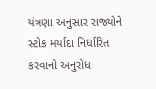યંત્રણા અનુસાર રાજ્યોને સ્ટોક મર્યાદા નિર્ધારિત કરવાનો અનુરોધ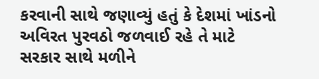કરવાની સાથે જણાવ્યું હતું કે દેશમાં ખાંડનો અવિરત પુરવઠો જળવાઈ રહે તે માટે સરકાર સાથે મળીને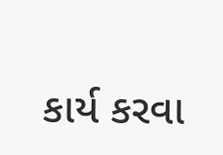કાર્ય કરવા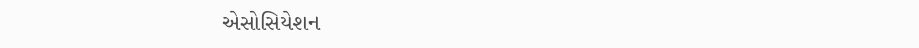એસોસિયેશન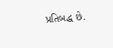પ્રતિબદ્ધ છે.